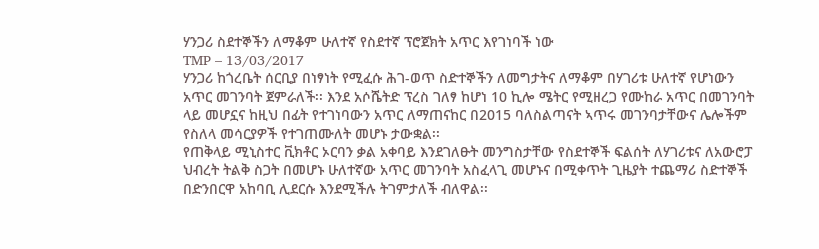ሃንጋሪ ስደተኞችን ለማቆም ሁለተኛ የስደተኛ ፕሮጀክት አጥር እየገነባች ነው
TMP – 13/03/2017
ሃንጋሪ ከጎረቤት ሰርቢያ በነፃነት የሚፈሱ ሕገ-ወጥ ስድተኞችን ለመግታትና ለማቆም በሃገሪቱ ሁለተኛ የሆነውን አጥር መገንባት ጀምራለች፡፡ እንደ አሶሼትድ ፕረስ ገለፃ ከሆነ 10 ኪሎ ሜትር የሚዘረጋ የሙከራ አጥር በመገንባት ላይ መሆኗና ከዚህ በፊት የተገነባውን አጥር ለማጠናከር በ2015 ባለስልጣናት ኣጥሩ መገንባታቸውና ሌሎችም የስለላ መሳርያዎች የተገጠሙለት መሆኑ ታውቋል፡፡
የጠቅላይ ሚኒስተር ቪክቶር ኦርባን ቃል አቀባይ እንደገለፁት መንግስታቸው የስደተኞች ፍልሰት ለሃገሪቱና ለአውሮፓ ህብረት ትልቅ ስጋት በመሆኑ ሁለተኛው አጥር መገንባት አስፈላጊ መሆኑና በሚቀጥት ጊዜያት ተጨማሪ ስድተኞች በድንበርዋ አከባቢ ሊደርሱ እንደሚችሉ ትገምታለች ብለዋል፡፡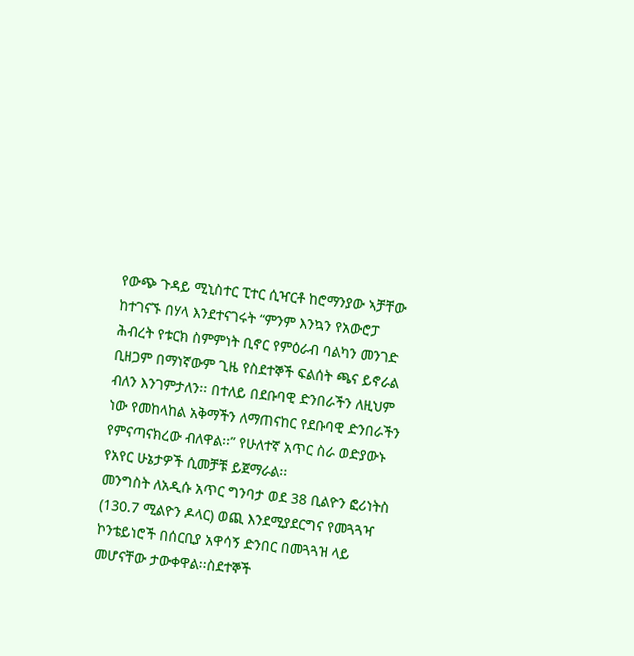የውጭ ጉዳይ ሚኒስተር ፒተር ሲዣርቶ ከሮማንያው ኣቻቸው ከተገናኙ በሃላ እንደተናገሩት “ምንም እንኳን የአውሮፓ ሕብረት የቱርክ ስምምነት ቢኖር የምዕራብ ባልካን መንገድ ቢዘጋም በማነኛውም ጊዜ የስደተኞች ፍልሰት ጫና ይኖራል ብለን እንገምታለን፡፡ በተለይ በደቡባዊ ድንበራችን ለዚህም ነው የመከላከል አቅማችን ለማጠናከር የደቡባዊ ድንበራችን የምናጣናክረው ብለዋል፡፡” የሁለተኛ አጥር ስራ ወድያውኑ የአየር ሁኔታዎች ሲመቻቹ ይጀማራል፡፡
መንግስት ለአዲሱ አጥር ግንባታ ወደ 38 ቢልዮን ፎሪነትስ (130.7 ሚልዮን ዶላር) ወጪ እንደሚያደርግና የመጓጓዣ ኮንቴይነሮች በሰርቢያ አዋሳኝ ድንበር በመጓጓዝ ላይ መሆናቸው ታውቀዋል፡፡ስደተኞች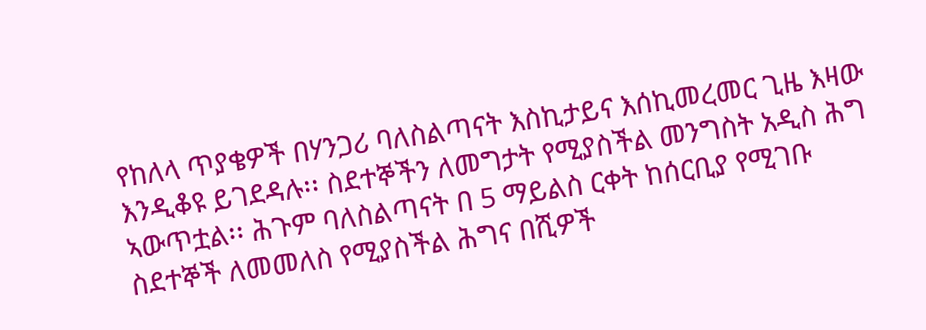የከለላ ጥያቄዎች በሃንጋሪ ባለስልጣናት እስኪታይና እሰኪመረመር ጊዜ እዛው እንዲቆዩ ይገደዳሉ፡፡ ስደተኞችን ለመግታት የሚያስችል መንግስት አዲስ ሕግ ኣውጥቷል፡፡ ሕጉም ባለስልጣናት በ 5 ማይልስ ርቀት ከሰርቢያ የሚገቡ ስደተኞች ለመመለስ የሚያስችል ሕግና በሺዎች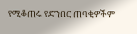የሚቆጠሩ የድንበር ጠባቂዎችም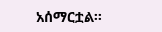አሰማርቷል፡፡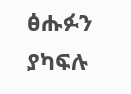ፅሑፉን ያካፍሉ